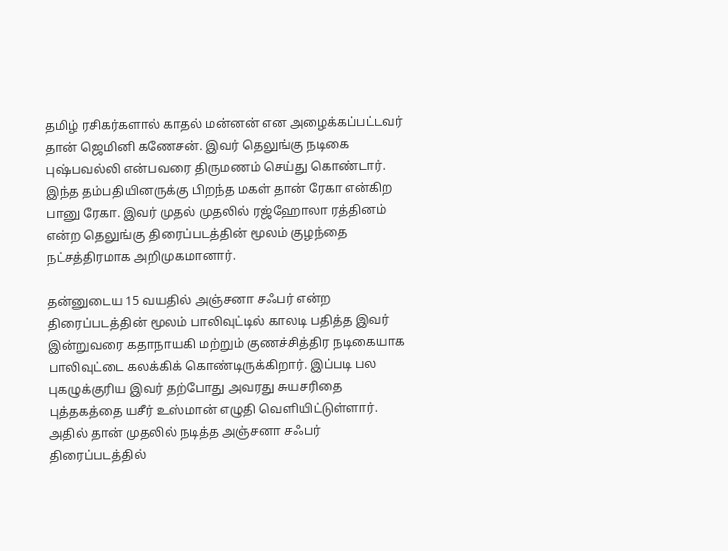தமிழ் ரசிகர்களால் காதல் மன்னன் என அழைக்கப்பட்டவர் தான் ஜெமினி கணேசன். இவர் தெலுங்கு நடிகை புஷ்பவல்லி என்பவரை திருமணம் செய்து கொண்டார். இந்த தம்பதியினருக்கு பிறந்த மகள் தான் ரேகா என்கிற பானு ரேகா. இவர் முதல் முதலில் ரஜ்ஹோலா ரத்தினம் என்ற தெலுங்கு திரைப்படத்தின் மூலம் குழந்தை நட்சத்திரமாக அறிமுகமானார்.

தன்னுடைய 15 வயதில் அஞ்சனா சஃபர் என்ற திரைப்படத்தின் மூலம் பாலிவுட்டில் காலடி பதித்த இவர் இன்றுவரை கதாநாயகி மற்றும் குணச்சித்திர நடிகையாக பாலிவுட்டை கலக்கிக் கொண்டிருக்கிறார். இப்படி பல புகழுக்குரிய இவர் தற்போது அவரது சுயசரிதை புத்தகத்தை யசீர் உஸ்மான் எழுதி வெளியிட்டுள்ளார். அதில் தான் முதலில் நடித்த அஞ்சனா சஃபர் திரைப்படத்தில்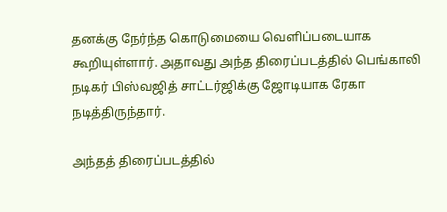தனக்கு நேர்ந்த கொடுமையை வெளிப்படையாக கூறியுள்ளார். அதாவது அந்த திரைப்படத்தில் பெங்காலி நடிகர் பிஸ்வஜித் சாட்டர்ஜிக்கு ஜோடியாக ரேகா நடித்திருந்தார்.

அந்தத் திரைப்படத்தில்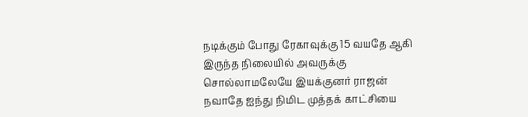நடிக்கும் போது ரேகாவுக்கு 15 வயதே ஆகி இருந்த நிலையில் அவருக்கு சொல்லாமலேயே இயக்குனர் ராஜன் நவாதே ஐந்து நிமிட முத்தக் காட்சியை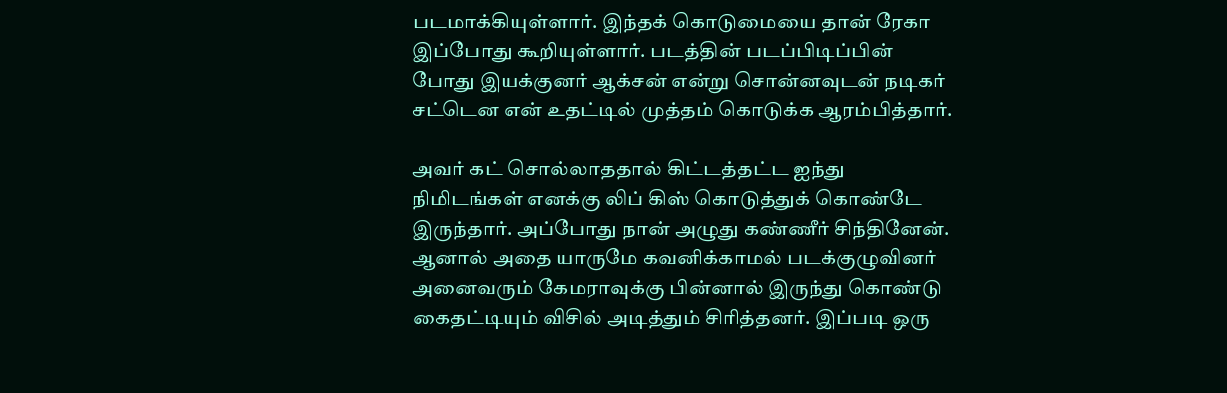படமாக்கியுள்ளார். இந்தக் கொடுமையை தான் ரேகா இப்போது கூறியுள்ளார். படத்தின் படப்பிடிப்பின் போது இயக்குனர் ஆக்சன் என்று சொன்னவுடன் நடிகர் சட்டென என் உதட்டில் முத்தம் கொடுக்க ஆரம்பித்தார்.

அவர் கட் சொல்லாததால் கிட்டத்தட்ட ஐந்து நிமிடங்கள் எனக்கு லிப் கிஸ் கொடுத்துக் கொண்டே இருந்தார். அப்போது நான் அழுது கண்ணீர் சிந்தினேன். ஆனால் அதை யாருமே கவனிக்காமல் படக்குழுவினர் அனைவரும் கேமராவுக்கு பின்னால் இருந்து கொண்டு கைதட்டியும் விசில் அடித்தும் சிரித்தனர். இப்படி ஒரு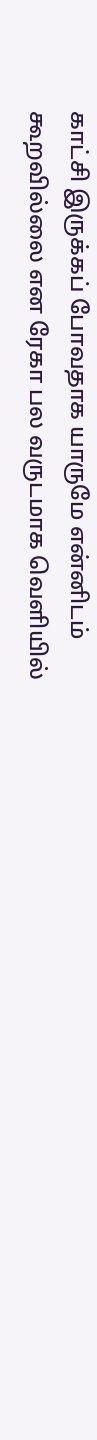காட்சி இருக்கப் போவதாக யாருமே என்னிடம் கூறவில்லை என ரேகா பல வருடமாக வெளியில்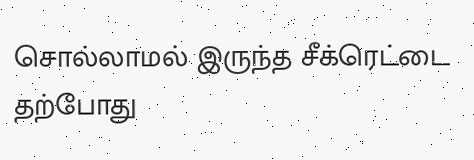சொல்லாமல் இருந்த சீக்ரெட்டை தற்போது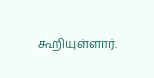கூறியுள்ளார்.